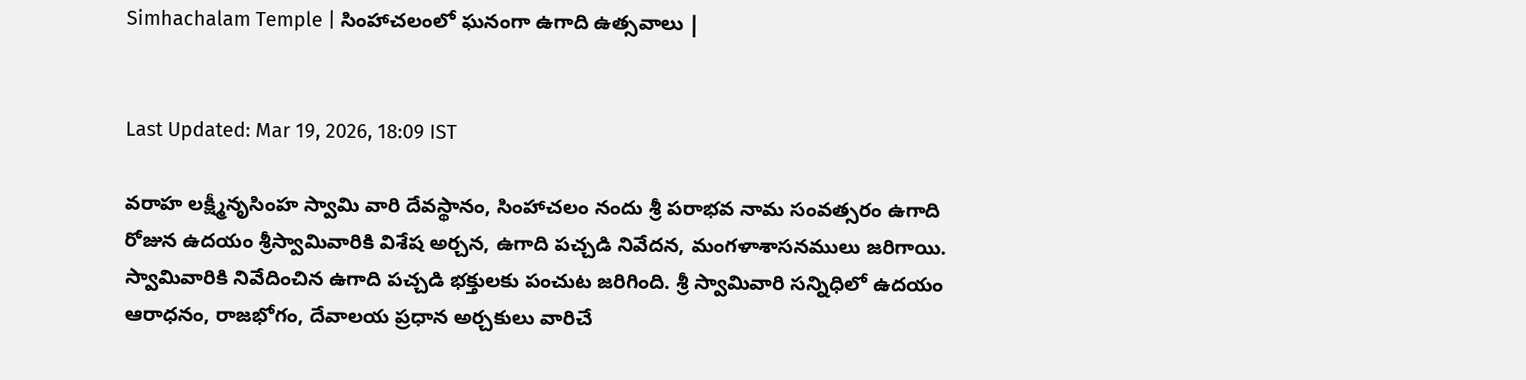Simhachalam Temple | సింహాచలంలో ఘనంగా ఉగాది ఉత్సవాలు |


Last Updated: Mar 19, 2026, 18:09 IST

వరాహ లక్ష్మీనృసింహ స్వామి వారి దేవస్థానం, సింహాచలం నందు శ్రీ పరాభవ నామ సంవత్సరం ఉగాది రోజున ఉదయం శ్రీస్వామివారికి విశేష అర్చన, ఉగాది పచ్చడి నివేదన, మంగళాశాసనములు జరిగాయి. స్వామివారికి నివేదించిన ఉగాది పచ్చడి భక్తులకు పంచుట జరిగింది. శ్రీ స్వామివారి సన్నిధిలో ఉదయం ఆరాధనం, రాజభోగం, దేవాలయ ప్రధాన అర్చకులు వారిచే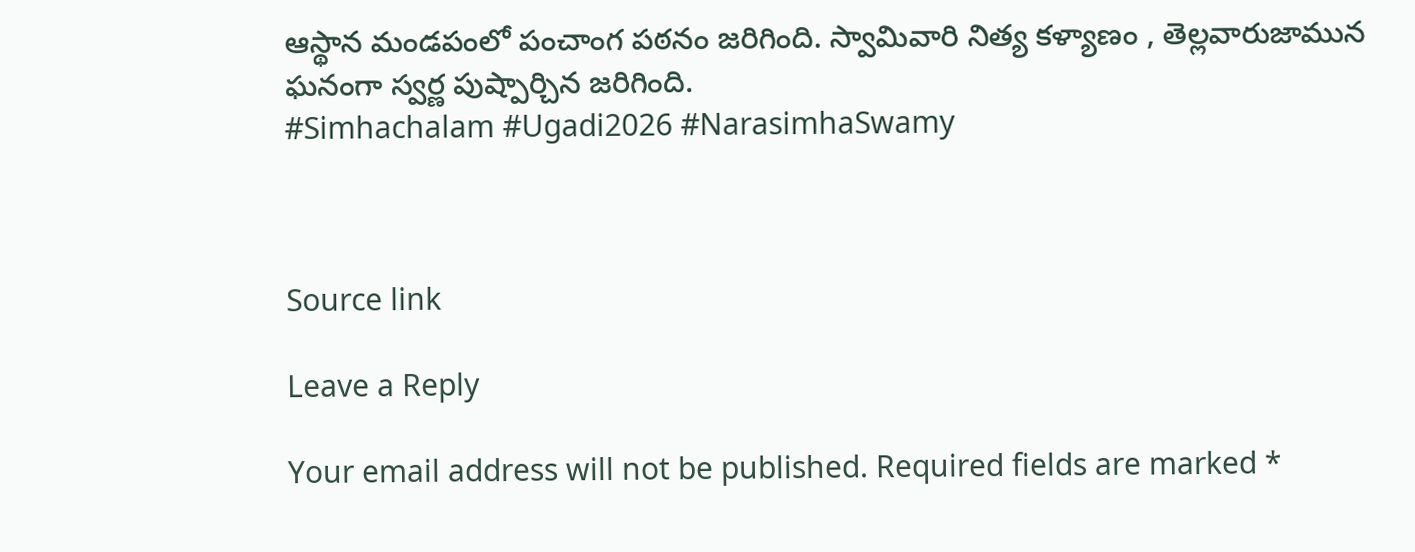ఆస్థాన మండపంలో పంచాంగ పఠనం జరిగింది. స్వామివారి నిత్య కళ్యాణం , తెల్లవారుజామున ఘనంగా స్వర్ణ పుష్పార్చిన జరిగింది.
#Simhachalam #Ugadi2026 #NarasimhaSwamy



Source link

Leave a Reply

Your email address will not be published. Required fields are marked *